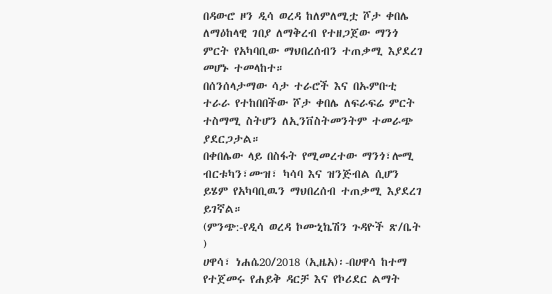በዳውሮ ዞን ዲሳ ወረዳ ከለምለሚቷ ሾታ ቀበሌ ለማዕከላዊ ገበያ ለማቅረብ የተዘጋጀው ማንጎ ምርት የአካባቢው ማህበረሰብን ተጠቃሚ እያደረገ መሆኑ ተመላከተ።
በሰንሰላታማው ሳታ ተራሮች እና በኡምቡቲ ተራራ የተከበበችው ሾታ ቀበሌ ለፍራፍሬ ምርት ተስማሚ ስትሆን ለኢንቨስትመንትም ተመራጭ ያደርጋታል።
በቀበሌው ላይ በስፋት የሚመረተው ማንጎ፣ሎሚ ብርቱካን፣ሙዝ፣ ካሳባ እና ዝንጅብል ሲሆን ይሄም የአካባቢዉን ማህበረሰብ ተጠቃሚ እያደረገ ይገኛል።
(ምንጭ:-የዲሳ ወረዳ ኮሙኒኬሽን ጉዳዮች ጽ/ቤት )
ሀዋሳ፣ ነሐሴ20/2018 (ኢዜአ)፡-በሀዋሳ ከተማ የተጀመሩ የሐይቅ ዳርቻ እና የኮሪደር ልማት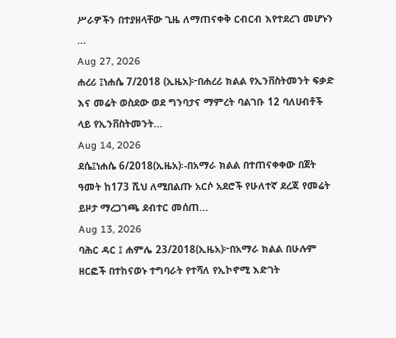ሥራዎችን በተያዘላቸው ጊዜ ለማጠናቀቅ ርብርብ እየተደረገ መሆኑን ...
Aug 27, 2026
ሐረሪ ፤ነሐሴ 7/2018 (ኢዜአ)፦በሐረሪ ክልል የኢንቨስትመንት ፍቃድ እና መሬት ወስደው ወደ ግንባታና ማምረት ባልገቡ 12 ባለሀብቶች ላይ የኢንቨስትመንት...
Aug 14, 2026
ደሴ፤ነሐሴ 6/2018(ኢዜአ)፡-በአማራ ክልል በተጠናቀቀው በጀት ዓመት ከ173 ሺህ ለሚበልጡ አርሶ አደሮች የሁለተኛ ደረጃ የመሬት ይዞታ ማረጋገጫ ደብተር መሰጠ...
Aug 13, 2026
ባሕር ዳር ፤ ሐምሌ 23/2018(ኢዜአ)፦በአማራ ክልል በሁሉም ዘርፎች በተከናወኑ ተግባራት የተሻለ የኢኮኖሚ እድገት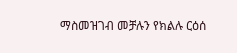ማስመዝገብ መቻሉን የክልሉ ርዕሰ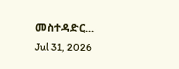መስተዳድር...
Jul 31, 2026